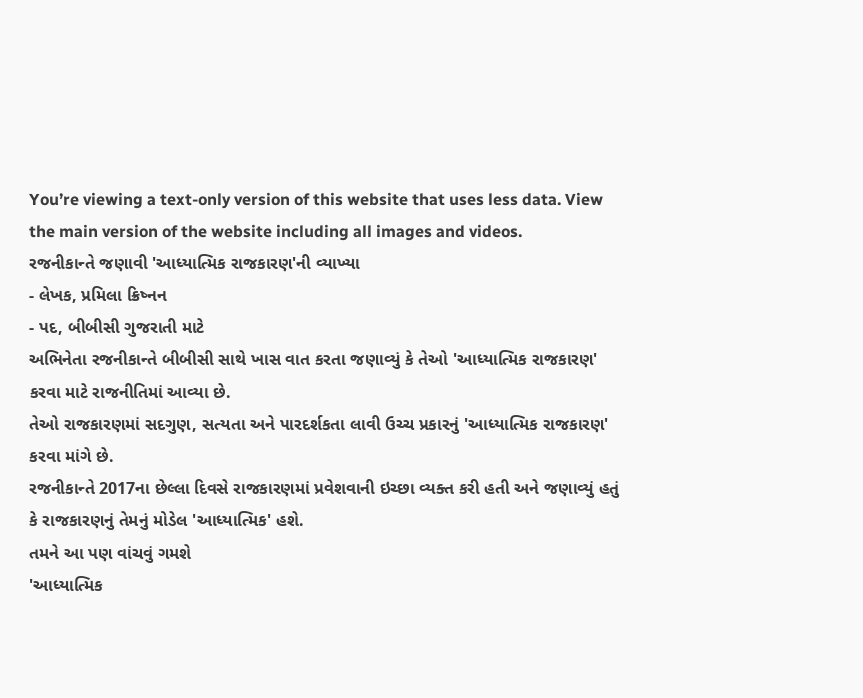You’re viewing a text-only version of this website that uses less data. View the main version of the website including all images and videos.
રજનીકાન્તે જણાવી 'આધ્યાત્મિક રાજકારણ'ની વ્યાખ્યા
- લેખક, પ્રમિલા ક્રિષ્નન
- પદ, બીબીસી ગુજરાતી માટે
અભિનેતા રજનીકાન્તે બીબીસી સાથે ખાસ વાત કરતા જણાવ્યું કે તેઓ 'આધ્યાત્મિક રાજકારણ' કરવા માટે રાજનીતિમાં આવ્યા છે.
તેઓ રાજકારણમાં સદગુણ, સત્યતા અને પારદર્શકતા લાવી ઉચ્ચ પ્રકારનું 'આધ્યાત્મિક રાજકારણ' કરવા માંગે છે.
રજનીકાન્તે 2017ના છેલ્લા દિવસે રાજકારણમાં પ્રવેશવાની ઇચ્છા વ્યક્ત કરી હતી અને જણાવ્યું હતું કે રાજકારણનું તેમનું મોડેલ 'આધ્યાત્મિક' હશે.
તમને આ પણ વાંચવું ગમશે
'આધ્યાત્મિક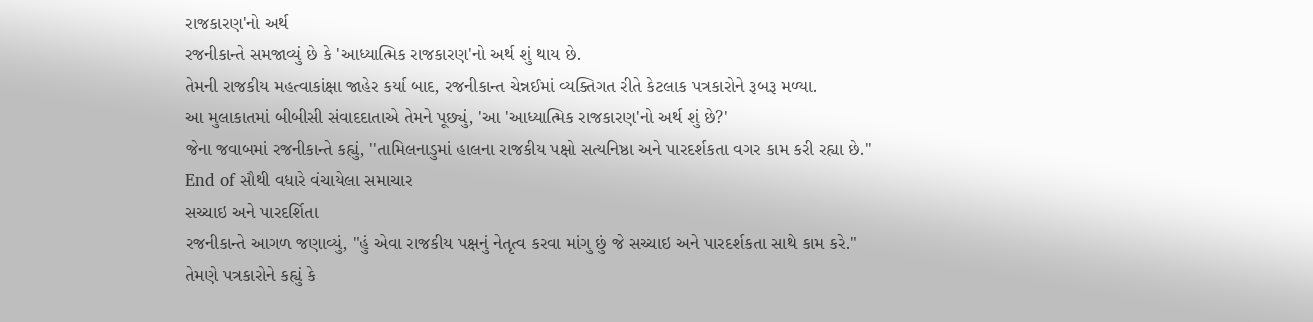રાજકારણ'નો અર્થ
રજનીકાન્તે સમજાવ્યું છે કે 'આધ્યાત્મિક રાજકારણ'નો અર્થ શું થાય છે.
તેમની રાજકીય મહત્વાકાંક્ષા જાહેર કર્યા બાદ, રજનીકાન્ત ચેન્નઈમાં વ્યક્તિગત રીતે કેટલાક પત્રકારોને રૂબરૂ મળ્યા.
આ મુલાકાતમાં બીબીસી સંવાદદાતાએ તેમને પૂછ્યું, 'આ 'આધ્યાત્મિક રાજકારણ'નો અર્થ શું છે?'
જેના જવાબમાં રજનીકાન્તે કહ્યું, ''તામિલનાડુમાં હાલના રાજકીય પક્ષો સત્યનિષ્ઠા અને પારદર્શકતા વગર કામ કરી રહ્યા છે.''
End of સૌથી વધારે વંચાયેલા સમાચાર
સચ્ચાઇ અને પારદર્શિતા
રજનીકાન્તે આગળ જણાવ્યું, "હું એવા રાજકીય પક્ષનું નેતૃત્વ કરવા માંગુ છું જે સચ્ચાઇ અને પારદર્શકતા સાથે કામ કરે."
તેમણે પત્રકારોને કહ્યું કે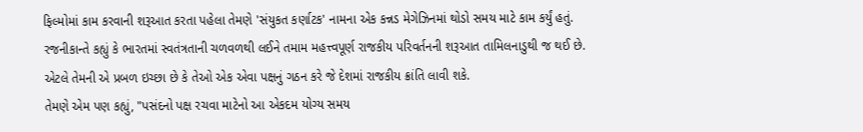ફિલ્મોમાં કામ કરવાની શરૂઆત કરતા પહેલા તેમણે 'સંયુકત કર્ણાટક' નામના એક કન્નડ મેગેઝિનમાં થોડો સમય માટે કામ કર્યું હતું.
રજનીકાન્તે કહ્યું કે ભારતમાં સ્વતંત્રતાની ચળવળથી લઈને તમામ મહત્ત્વપૂર્ણ રાજકીય પરિવર્તનની શરૂઆત તામિલનાડુથી જ થઈ છે.
એટલે તેમની એ પ્રબળ ઇચ્છા છે કે તેઓ એક એવા પક્ષનું ગઠન કરે જે દેશમાં રાજકીય ક્રાંતિ લાવી શકે.
તેમણે એમ પણ કહ્યું, "પસંદનો પક્ષ રચવા માટેનો આ એકદમ યોગ્ય સમય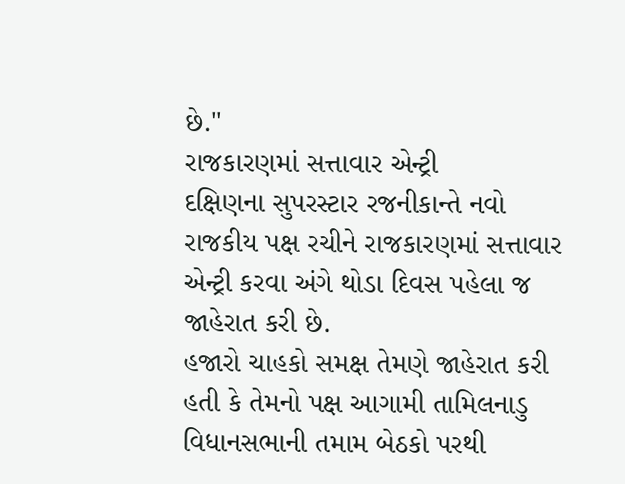છે."
રાજકારણમાં સત્તાવાર એન્ટ્રી
દક્ષિણના સુપરસ્ટાર રજનીકાન્તે નવો રાજકીય પક્ષ રચીને રાજકારણમાં સત્તાવાર એન્ટ્રી કરવા અંગે થોડા દિવસ પહેલા જ જાહેરાત કરી છે.
હજારો ચાહકો સમક્ષ તેમણે જાહેરાત કરી હતી કે તેમનો પક્ષ આગામી તામિલનાડુ વિધાનસભાની તમામ બેઠકો પરથી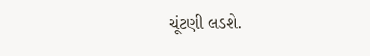ચૂંટણી લડશે.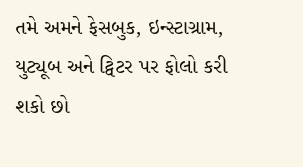તમે અમને ફેસબુક, ઇન્સ્ટાગ્રામ, યુટ્યૂબ અને ટ્વિટર પર ફોલો કરી શકો છો